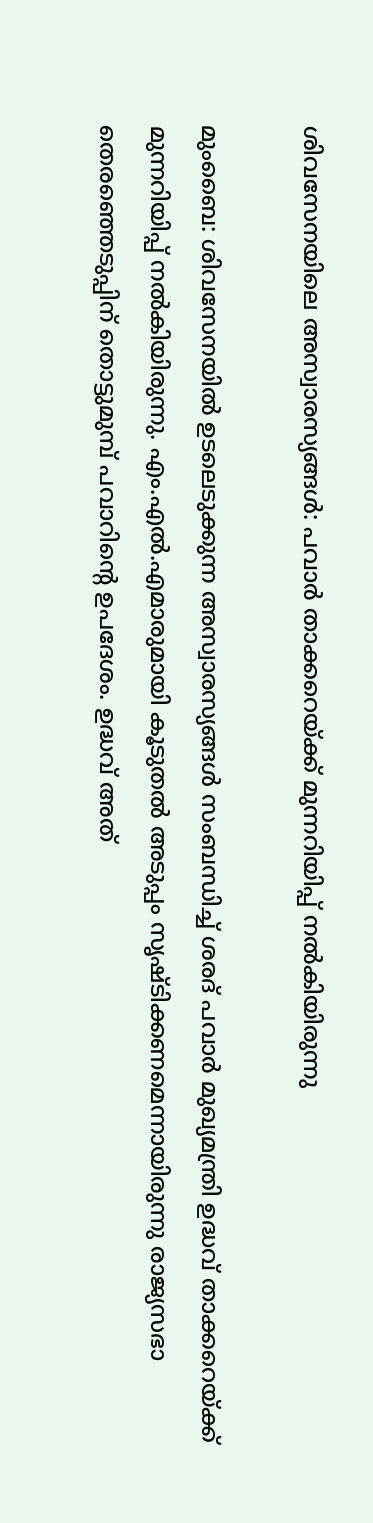ശിവസേനയിലെ അസ്വാരസ്യങ്ങള്‍: പവാര്‍ താക്കറെയ്ക്ക് മുന്നറിയിപ്പ് നല്‍കിയിരുന്നു

മുംബൈ: ശിവസേനയില്‍ ഉടലെടുക്കുന്ന അസ്വാരസ്യങ്ങള്‍ സംബന്ധിച്ച് ശരദ് പവാര്‍ മുഖ്യമന്ത്രി ഉദ്ധവ് താക്കറെയ്ക്ക് മുന്നറിയിപ്പ് നല്‍കിയിരുന്നു. എം.എല്‍.എമാരുമായി കൂടുതല്‍ അടുപ്പം സൃഷ്ടിക്കണമെന്നായിരുന്നു രാജ്യസഭാ തെരഞ്ഞെടുപ്പിന് തൊട്ടുമുമ്പ് പവാറിന്റെ ഉപദേശം. ഉദ്ധവ് അത്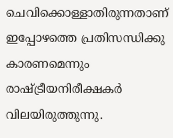ചെവിക്കൊള്ളാതിരുന്നതാണ് ഇപ്പോഴത്തെ പ്രതിസന്ധിക്കു കാരണമെന്നും രാഷ്ട്രീയനിരീക്ഷകര്‍ വിലയിരുത്തുന്നു.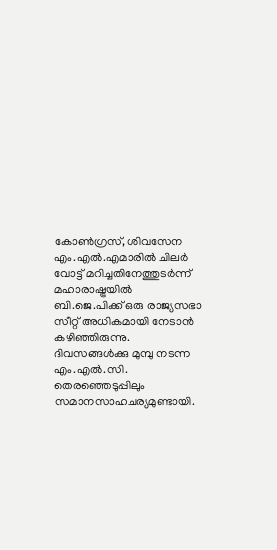കോണ്‍ഗ്രസ്, ശിവസേന എം.എല്‍.എമാരില്‍ ചിലര്‍ വോട്ട് മറിച്ചതിനേത്തുടര്‍ന്ന് മഹാരാഷ്ട്രയില്‍ ബി.ജെ.പിക്ക് ഒരു രാജ്യസഭാ സീറ്റ് അധികമായി നേടാന്‍ കഴിഞ്ഞിരുന്നു. ദിവസങ്ങള്‍ക്കു മുമ്പു നടന്ന എം.എല്‍.സി. തെരഞ്ഞെടുപ്പിലും സമാനസാഹചര്യമുണ്ടായി.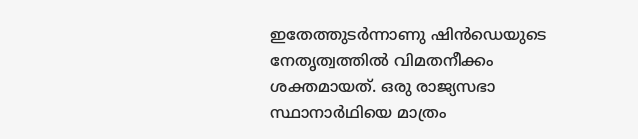ഇതേത്തുടര്‍ന്നാണു ഷിന്‍ഡെയുടെ നേതൃത്വത്തില്‍ വിമതനീക്കം ശക്തമായത്. ഒരു രാജ്യസഭാ സ്ഥാനാര്‍ഥിയെ മാത്രം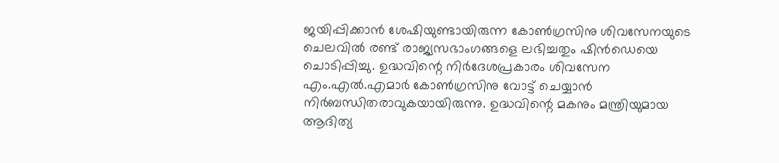ജയിപ്പിക്കാന്‍ ശേഷിയുണ്ടായിരുന്ന കോണ്‍ഗ്രസിനു ശിവസേനയുടെ ചെലവില്‍ രണ്ട് രാജ്യസഭാംഗങ്ങളെ ലഭിച്ചതും ഷിന്‍ഡെയെ ചൊടിപ്പിച്ചു. ഉദ്ധവിന്റെ നിര്‍ദേശപ്രകാരം ശിവസേന എം.എല്‍.എമാര്‍ കോണ്‍ഗ്രസിനു വോട്ട് ചെയ്യാന്‍ നിര്‍ബന്ധിതരാവുകയായിരുന്നു. ഉദ്ധവിന്റെ മകനും മന്ത്രിയുമായ ആദിത്യ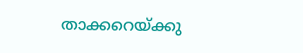താക്കറെയ്ക്കു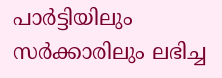പാര്‍ട്ടിയിലും സര്‍ക്കാരിലും ലഭിച്ച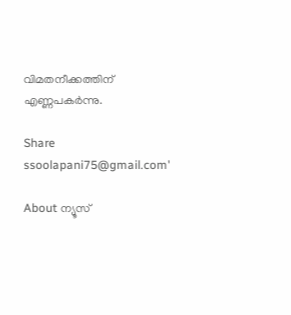വിമതനീക്കത്തിന് എണ്ണപകര്‍ന്നു.

Share
ssoolapani75@gmail.com'

About ന്യൂസ്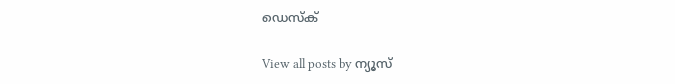ഡെസ്ക്

View all posts by ന്യൂസ്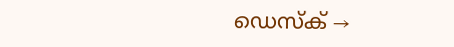ഡെസ്ക് →